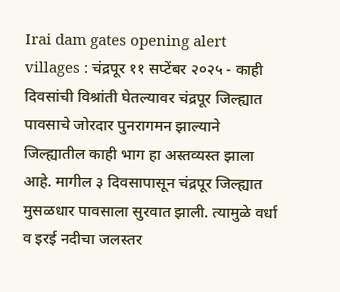Irai dam gates opening alert villages : चंद्रपूर ११ सप्टेंबर २०२५ - काही दिवसांची विश्रांती घेतल्यावर चंद्रपूर जिल्ह्यात पावसाचे जोरदार पुनरागमन झाल्याने जिल्ह्यातील काही भाग हा अस्तव्यस्त झाला आहे. मागील ३ दिवसापासून चंद्रपूर जिल्ह्यात मुसळधार पावसाला सुरवात झाली. त्यामुळे वर्धा व इरई नदीचा जलस्तर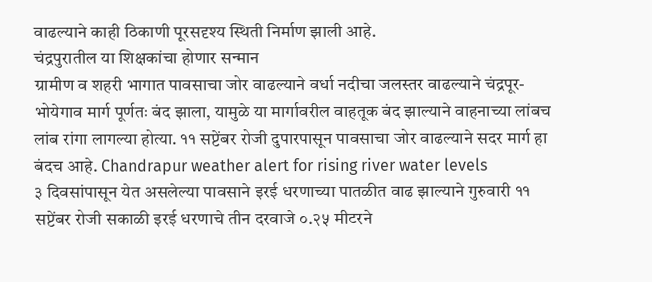वाढल्याने काही ठिकाणी पूरसदृश्य स्थिती निर्माण झाली आहे.
चंद्रपुरातील या शिक्षकांचा होणार सन्मान
ग्रामीण व शहरी भागात पावसाचा जोर वाढल्याने वर्धा नदीचा जलस्तर वाढल्याने चंद्रपूर-भोयेगाव मार्ग पूर्णतः बंद झाला, यामुळे या मार्गावरील वाहतूक बंद झाल्याने वाहनाच्या लांबच लांब रांगा लागल्या होत्या. ११ सप्टेंबर रोजी दुपारपासून पावसाचा जोर वाढल्याने सदर मार्ग हा बंदच आहे. Chandrapur weather alert for rising river water levels
३ दिवसांपासून येत असलेल्या पावसाने इरई धरणाच्या पातळीत वाढ झाल्याने गुरुवारी ११ सप्टेंबर रोजी सकाळी इरई धरणाचे तीन दरवाजे ०.२५ मीटरने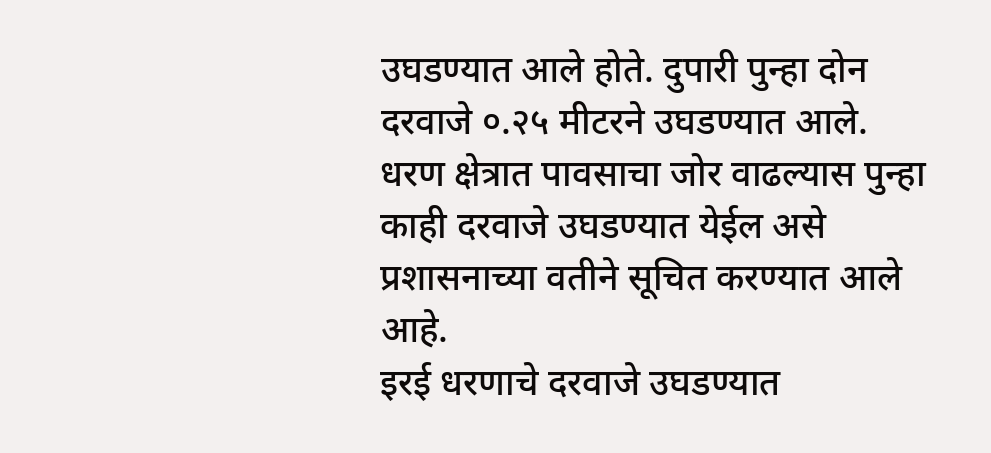उघडण्यात आले होते. दुपारी पुन्हा दोन दरवाजे ०.२५ मीटरने उघडण्यात आले. धरण क्षेत्रात पावसाचा जोर वाढल्यास पुन्हा काही दरवाजे उघडण्यात येईल असे प्रशासनाच्या वतीने सूचित करण्यात आले आहे.
इरई धरणाचे दरवाजे उघडण्यात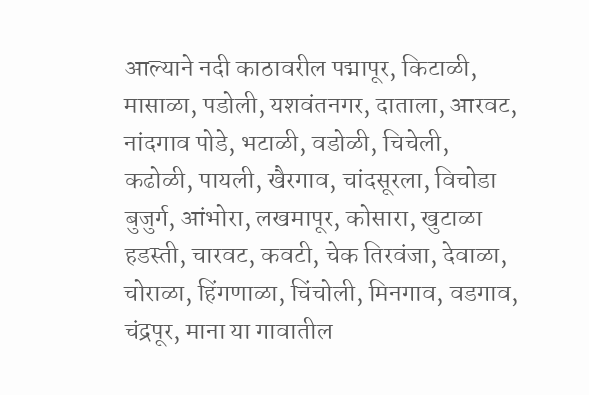आल्याने नदी काठावरील पद्मापूर, किटाळी, मासाळा, पडोली, यशवंतनगर, दाताला, आरवट, नांदगाव पोडे, भटाळी, वडोळी, चिचेली, कढोळी, पायली, खैरगाव, चांदसूरला, विचोडा बुजुर्ग, आंभोरा, लखमापूर, कोसारा, खुटाळा हडस्ती, चारवट, कवटी, चेक तिरवंजा, देवाळा, चोराळा, हिंगणाळा, चिंचोली, मिनगाव, वडगाव, चंद्रपूर, माना या गावातील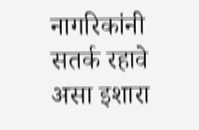नागरिकांनी सतर्क रहावे असा इशारा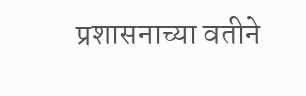प्रशासनाच्या वतीने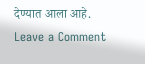देण्यात आला आहे.
Leave a Comment